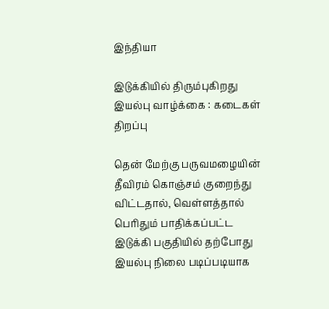இந்தியா

இடுக்கியில் திரும்புகிறது இயல்பு வாழ்க்கை : கடைகள் திறப்பு

தென் மேற்கு பருவமழையின் தீவிரம் கொஞ்சம் குறைந்து விட்டதால், வெள்ளத்தால் பெரிதும் பாதிக்கப்பட்ட இடுக்கி பகுதியில் தற்போது இயல்பு நிலை படிப்படியாக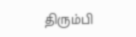திரும்பி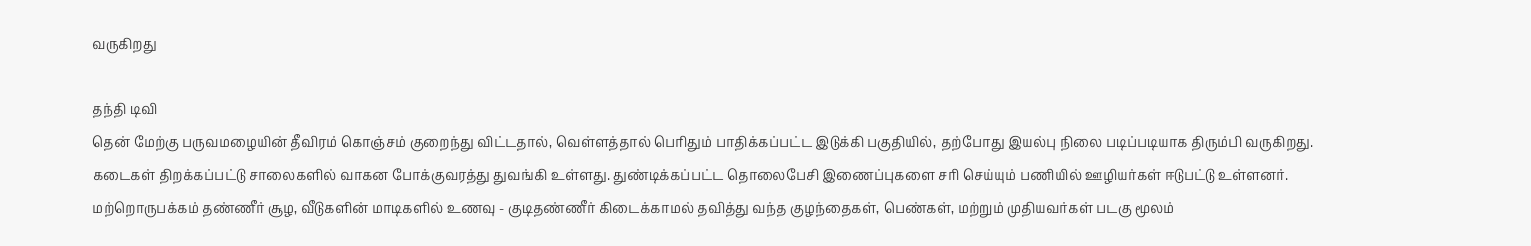வருகிறது

தந்தி டிவி
தென் மேற்கு பருவமழையின் தீவிரம் கொஞ்சம் குறைந்து விட்டதால், வெள்ளத்தால் பெரிதும் பாதிக்கப்பட்ட இடுக்கி பகுதியில், தற்போது இயல்பு நிலை படிப்படியாக திரும்பி வருகிறது. கடைகள் திறக்கப்பட்டு சாலைகளில் வாகன போக்குவரத்து துவங்கி உள்ளது. துண்டிக்கப்பட்ட தொலைபேசி இணைப்புகளை சரி செய்யும் பணியில் ஊழியர்கள் ஈடுபட்டு உள்ளனர். மற்றொருபக்கம் தண்ணீர் சூழ, வீடுகளின் மாடிகளில் உணவு - குடிதண்ணீர் கிடைக்காமல் தவித்து வந்த குழந்தைகள், பெண்கள், மற்றும் முதியவர்கள் படகு மூலம்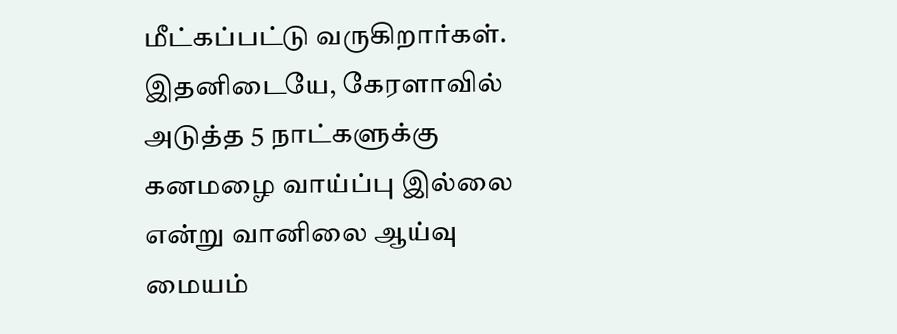மீட்கப்பட்டு வருகிறார்கள். இதனிடையே, கேரளாவில் அடுத்த 5 நாட்களுக்கு கனமழை வாய்ப்பு இல்லை என்று வானிலை ஆய்வு மையம்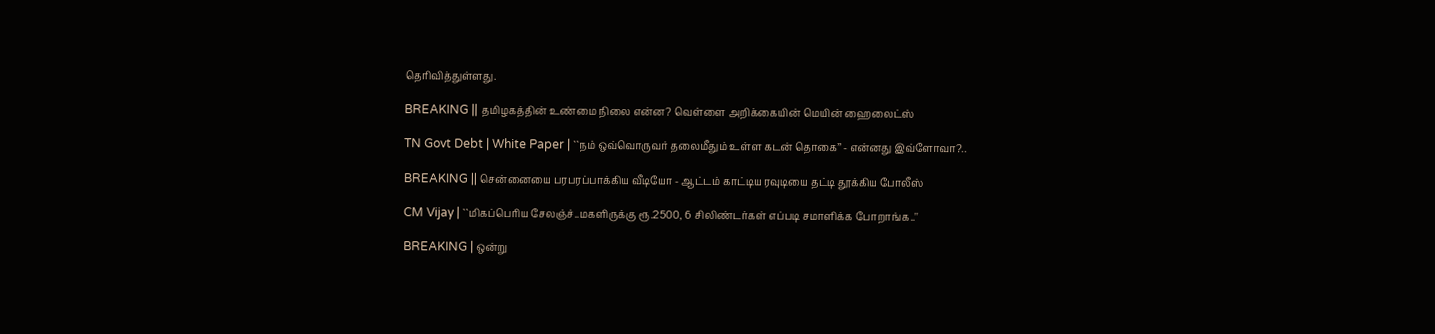தெரிவித்துள்ளது.

BREAKING || தமிழகத்தின் உண்மை நிலை என்ன? வெள்ளை அறிக்கையின் மெயின் ஹைலைட்ஸ்

TN Govt Debt | White Paper | ``நம் ஒவ்வொருவர் தலைமீதும் உள்ள கடன் தொகை’’ - என்னது இவ்ளோவா?..

BREAKING || சென்னையை பரபரப்பாக்கிய வீடியோ - ஆட்டம் காட்டிய ரவுடியை தட்டி தூக்கிய போலீஸ்

CM Vijay | ``மிகப்பெரிய சேலஞ்ச்..மகளிருக்கு ரூ.2500, 6 சிலிண்டர்கள் எப்படி சமாளிக்க போறாங்க..''

BREAKING | ஒன்று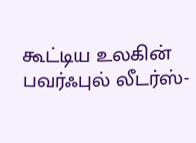கூட்டிய உலகின் பவர்ஃபுல் லீடர்ஸ்-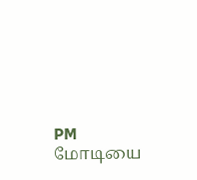PM மோடியை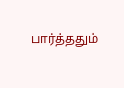பார்த்ததும்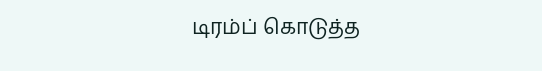டிரம்ப் கொடுத்த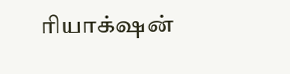ரியாக்‌ஷன்